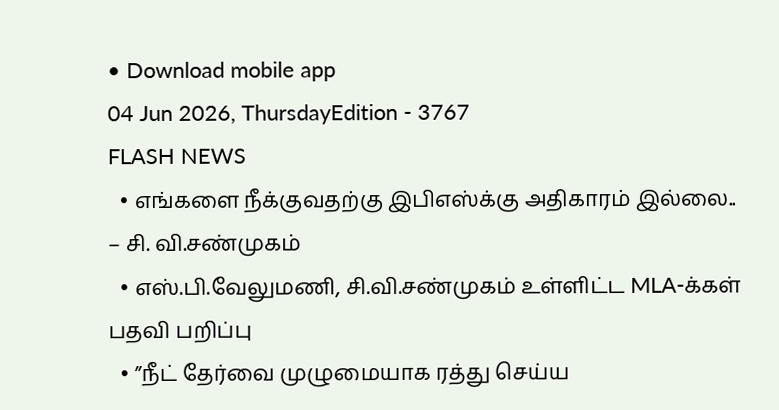• Download mobile app
04 Jun 2026, ThursdayEdition - 3767
FLASH NEWS
  • எங்களை நீக்குவதற்கு இபிஎஸ்க்கு அதிகாரம் இல்லை.. – சி. வி.சண்முகம்
  • எஸ்.பி.வேலுமணி, சி.வி.சண்முகம் உள்ளிட்ட MLA-க்கள் பதவி பறிப்பு
  • ”நீட் தேர்வை முழுமையாக ரத்து செய்ய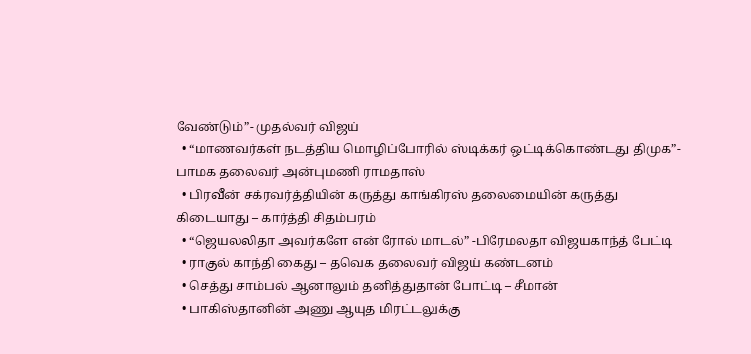வேண்டும்”- முதல்வர் விஜய்
  • “மாணவர்கள் நடத்திய மொழிப்போரில் ஸ்டிக்கர் ஒட்டிக்கொண்டது திமுக”- பாமக தலைவர் அன்புமணி ராமதாஸ்
  • பிரவீன் சக்ரவர்த்தியின் கருத்து காங்கிரஸ் தலைமையின் கருத்து கிடையாது – கார்த்தி சிதம்பரம்
  • “ஜெயலலிதா அவர்களே என் ரோல் மாடல்” -பிரேமலதா விஜயகாந்த் பேட்டி
  • ராகுல் காந்தி கைது – தவெக தலைவர் விஜய் கண்டனம்
  • செத்து சாம்பல் ஆனாலும் தனித்துதான் போட்டி – சீமான்
  • பாகிஸ்தானின் அணு ஆயுத மிரட்டலுக்கு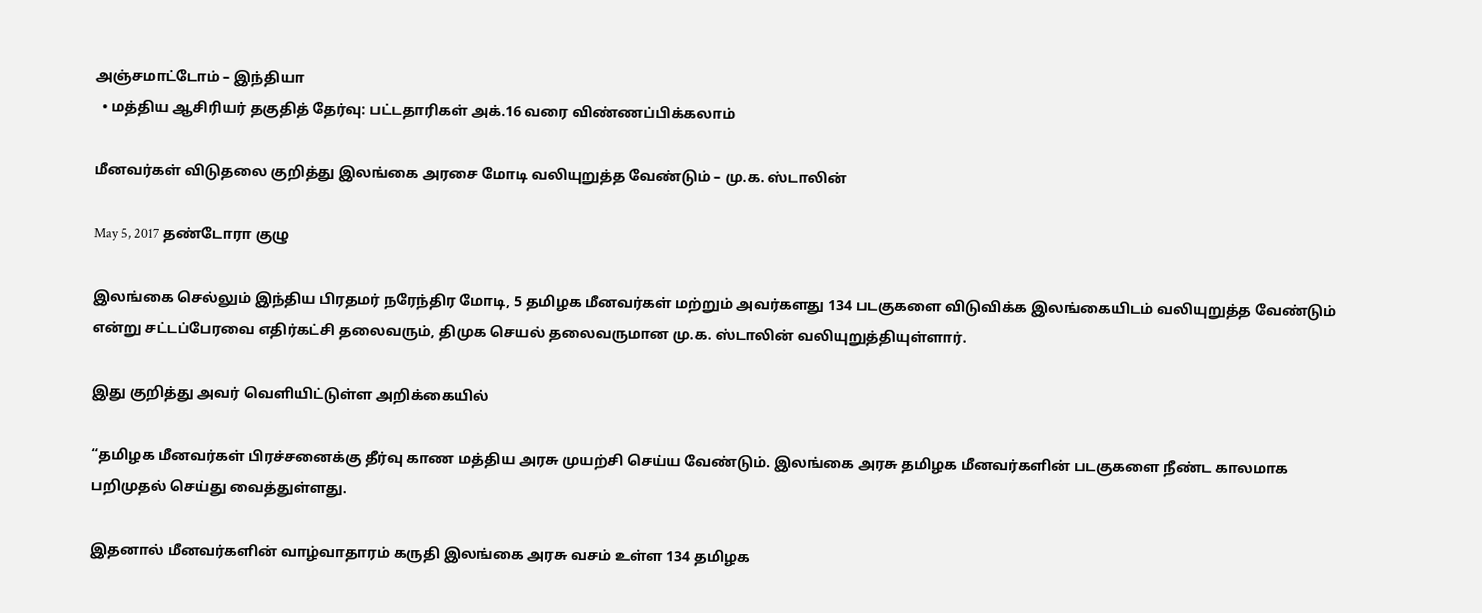அஞ்சமாட்டோம் – இந்தியா
  • மத்திய ஆசிரியர் தகுதித் தேர்வு: பட்டதாரிகள் அக்.16 வரை விண்ணப்பிக்கலாம்

மீனவர்கள் விடுதலை குறித்து இலங்கை அரசை மோடி வலியுறுத்த வேண்டும் – மு.க. ஸ்டாலின்

May 5, 2017 தண்டோரா குழு

இலங்கை செல்லும் இந்திய பிரதமர் நரேந்திர மோடி, 5 தமிழக மீனவர்கள் மற்றும் அவர்களது 134 படகுகளை விடுவிக்க இலங்கையிடம் வலியுறுத்த வேண்டும் என்று சட்டப்பேரவை எதிர்கட்சி தலைவரும், திமுக செயல் தலைவருமான மு.க. ஸ்டாலின் வலியுறுத்தியுள்ளார்.

இது குறித்து அவர் வெளியிட்டுள்ள அறிக்கையில்

“தமிழக மீனவர்கள் பிரச்சனைக்கு தீர்வு காண மத்திய அரசு முயற்சி செய்ய வேண்டும். இலங்கை அரசு தமிழக மீனவர்களின் படகுகளை நீண்ட காலமாக பறிமுதல் செய்து வைத்துள்ளது.

இதனால் மீனவர்களின் வாழ்வாதாரம் கருதி இலங்கை அரசு வசம் உள்ள 134 தமிழக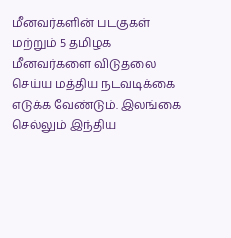மீனவர்களின் படகுகள் மற்றும் 5 தமிழக மீனவர்களை விடுதலை செய்ய மத்திய நடவடிக்கை எடுக்க வேண்டும். இலங்கை செல்லும் இந்திய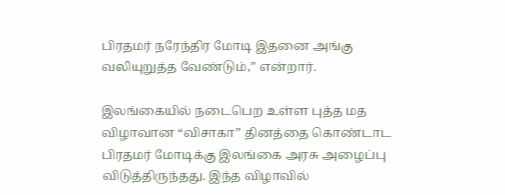பிரதமர் நரேந்திர மோடி இதனை அங்கு வலியுறுத்த வேண்டும்,” என்றார்.

இலங்கையில் நடைபெற உள்ள புத்த மத விழாவான “விசாகா” தினத்தை கொண்டாட பிரதமர் மோடிக்கு இலங்கை அரசு அழைப்பு விடுத்திருந்தது. இந்த விழாவில்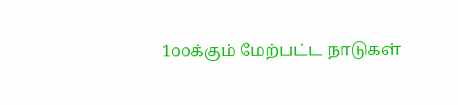1௦௦க்கும் மேற்பட்ட நாடுகள்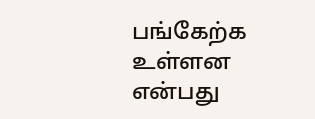பங்கேற்க உள்ளன என்பது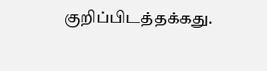குறிப்பிடத்தக்கது.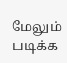மேலும் படிக்க